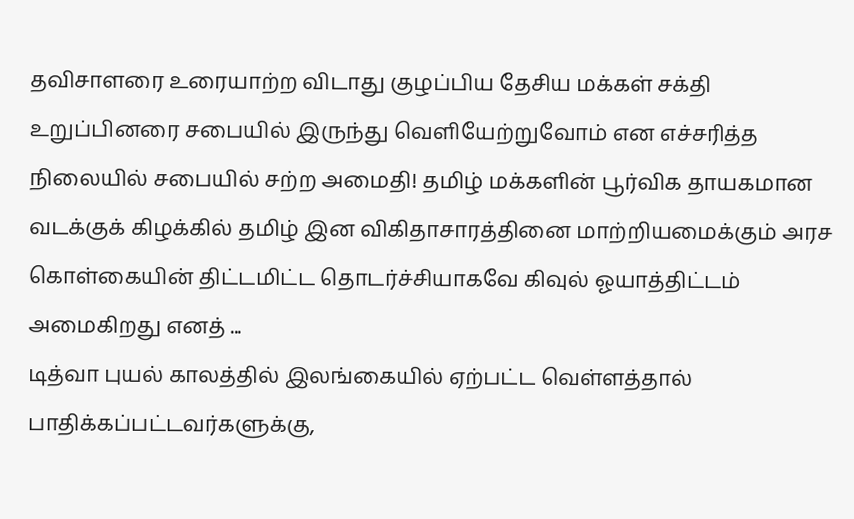தவிசாளரை உரையாற்ற விடாது குழப்பிய தேசிய மக்கள் சக்தி உறுப்பினரை சபையில் இருந்து வெளியேற்றுவோம் என எச்சரித்த நிலையில் சபையில் சற்ற அமைதி! தமிழ் மக்களின் பூர்விக தாயகமான வடக்குக் கிழக்கில் தமிழ் இன விகிதாசாரத்தினை மாற்றியமைக்கும் அரச கொள்கையின் திட்டமிட்ட தொடர்ச்சியாகவே கிவுல் ஓயாத்திட்டம் அமைகிறது எனத் ...
டித்வா புயல் காலத்தில் இலங்கையில் ஏற்பட்ட வெள்ளத்தால் பாதிக்கப்பட்டவர்களுக்கு,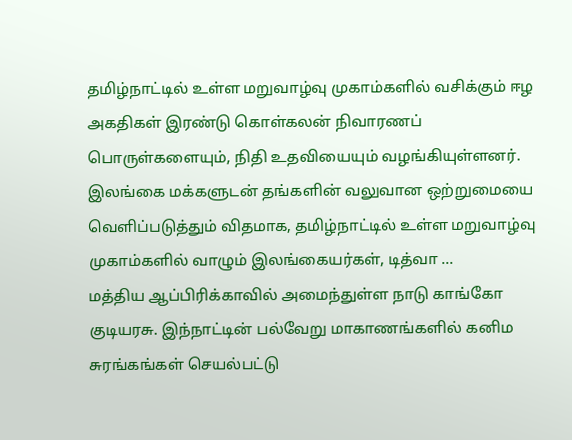தமிழ்நாட்டில் உள்ள மறுவாழ்வு முகாம்களில் வசிக்கும் ஈழ அகதிகள் இரண்டு கொள்கலன் நிவாரணப் பொருள்களையும், நிதி உதவியையும் வழங்கியுள்ளனர். இலங்கை மக்களுடன் தங்களின் வலுவான ஒற்றுமையை வெளிப்படுத்தும் விதமாக, தமிழ்நாட்டில் உள்ள மறுவாழ்வு முகாம்களில் வாழும் இலங்கையர்கள், டித்வா ...
மத்திய ஆப்பிரிக்காவில் அமைந்துள்ள நாடு காங்கோ குடியரசு. இந்நாட்டின் பல்வேறு மாகாணங்களில் கனிம சுரங்கங்கள் செயல்பட்டு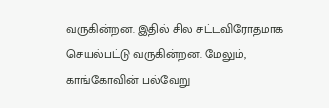வருகின்றன. இதில் சில சட்டவிரோதமாக செயல்பட்டு வருகின்றன. மேலும், காங்கோவின் பல்வேறு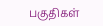பகுதிகள்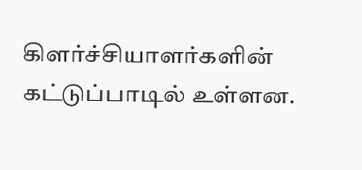கிளர்ச்சியாளர்களின் கட்டுப்பாடில் உள்ளன.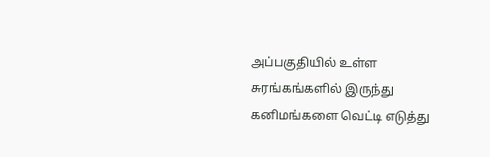அப்பகுதியில் உள்ள சுரங்கங்களில் இருந்து கனிமங்களை வெட்டி எடுத்து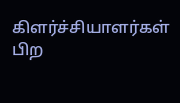கிளர்ச்சியாளர்கள் பிற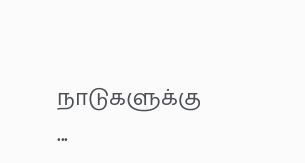நாடுகளுக்கு ...